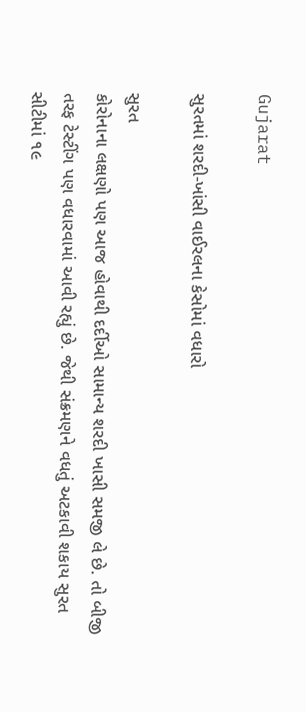Gujarat

સુરતમાં શરદી-ખાંસી વાઈરલના કેસોમાં વધારો

સુરત
કોરોનાના લક્ષણો પણ આજ હોવાથી દર્દીઓ સામાન્ય શરદી ખાસી સમજી લે છે. તો બીજી તરફ ટેસ્ટીંગ પણ વધારવામાં આવી રહ્યું છે. જેથી સંક્રમણને વધતું અટકાવી શકાય સુરત સીટીમાં ૧૯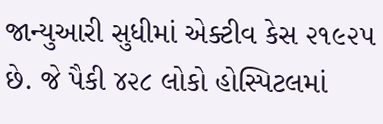જાન્યુઆરી સુધીમાં એક્ટીવ કેસ ૨૧૯૨૫ છે. જે પૈકી ૪૨૮ લોકો હોસ્પિટલમાં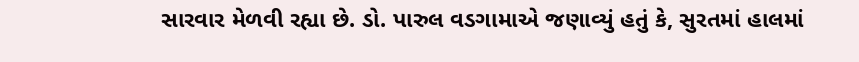સારવાર મેળવી રહ્યા છે. ડો. પારુલ વડગામાએ જણાવ્યું હતું કે, સુરતમાં હાલમાં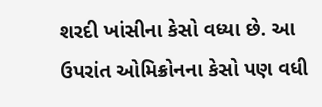શરદી ખાંસીના કેસો વધ્યા છે. આ ઉપરાંત ઓમિક્રોનના કેસો પણ વધી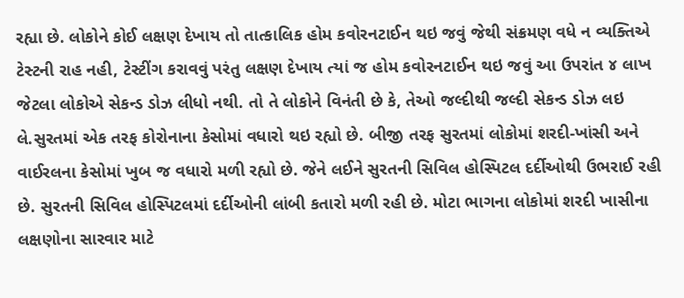રહ્યા છે. લોકોને કોઈ લક્ષણ દેખાય તો તાત્કાલિક હોમ કવોરનટાઈન થઇ જવું જેથી સંક્રમણ વધે ન વ્યક્તિએ ટેસ્ટની રાહ નહી, ટેસ્ટીંગ કરાવવું પરંતુ લક્ષણ દેખાય ત્યાં જ હોમ કવોરનટાઈન થઇ જવું આ ઉપરાંત ૪ લાખ જેટલા લોકોએ સેકન્ડ ડોઝ લીધો નથી. તો તે લોકોને વિનંતી છે કે, તેઓ જલ્દીથી જલ્દી સેકન્ડ ડોઝ લઇ લે.સુરતમાં એક તરફ કોરોનાના કેસોમાં વધારો થઇ રહ્યો છે. બીજી તરફ સુરતમાં લોકોમાં શરદી-ખાંસી અને વાઈરલના કેસોમાં ખુબ જ વધારો મળી રહ્યો છે. જેને લઈને સુરતની સિવિલ હોસ્પિટલ દર્દીઓથી ઉભરાઈ રહી છે. સુરતની સિવિલ હોસ્પિટલમાં દર્દીઓની લાંબી કતારો મળી રહી છે. મોટા ભાગના લોકોમાં શરદી ખાસીના લક્ષણોના સારવાર માટે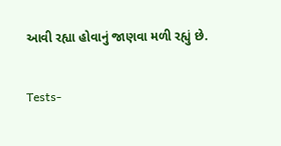આવી રહ્યા હોવાનું જાણવા મળી રહ્યું છે.

Tests-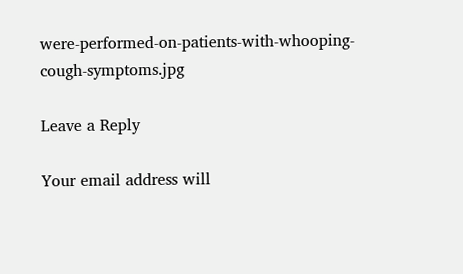were-performed-on-patients-with-whooping-cough-symptoms.jpg

Leave a Reply

Your email address will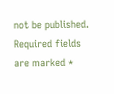not be published. Required fields are marked *